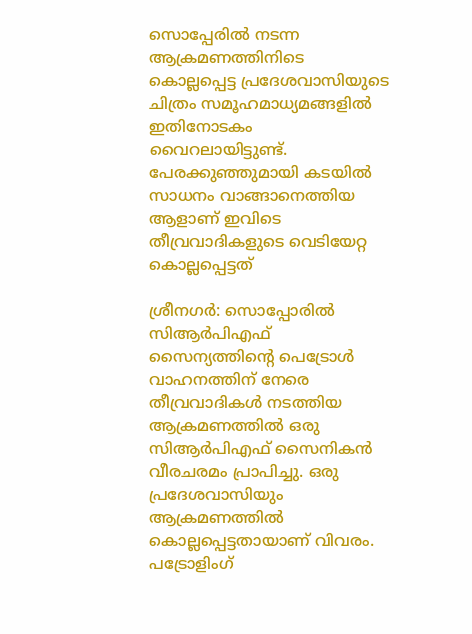സൊപ്പേരിൽ നടന്ന ആക്രമണത്തിനിടെ കൊല്ലപ്പെട്ട പ്രദേശവാസിയുടെ ചിത്രം സമൂഹമാധ്യമങ്ങളിൽ ഇതിനോടകം വൈറലായിട്ടുണ്ട്. പേരക്കുഞ്ഞുമായി കടയിൽ സാധനം വാങ്ങാനെത്തിയ ആളാണ് ഇവിടെ തീവ്രവാദികളുടെ വെടിയേറ്റ കൊല്ലപ്പെട്ടത്

ശ്രീനഗർ: സൊപ്പോരിൽ സിആർപിഎഫ് സൈന്യത്തിൻ്റെ പെട്രോൾ വാഹനത്തിന് നേരെ തീവ്രവാദികൾ നടത്തിയ ആക്രമണത്തിൽ ഒരു സിആർപിഎഫ് സൈനികൻ വീരചരമം പ്രാപിച്ചു. ഒരു പ്രദേശവാസിയും ആക്രമണത്തിൽ കൊല്ലപ്പെട്ടതായാണ് വിവരം. പട്രോളിംഗ്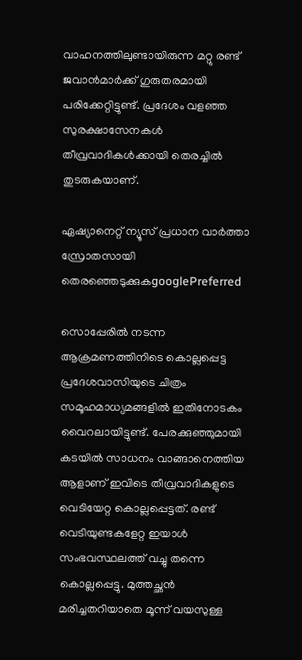വാഹനത്തിലുണ്ടായിരുന്ന മറ്റു രണ്ട് ജവാൻമാർക്ക് ഗുരുതരമായി പരിക്കേറ്റിട്ടുണ്ട്. പ്രദേശം വളഞ്ഞ സുരക്ഷാസേനകൾ തീവ്രവാദികൾക്കായി തെരച്ചിൽ തുടരുകയാണ്.

ഏഷ്യാനെറ്റ് ന്യൂസ് പ്രധാന വാർത്താ സ്രോതസായി തെരഞ്ഞെടുക്കുകgooglePreferred

സൊപ്പേരിൽ നടന്ന ആക്രമണത്തിനിടെ കൊല്ലപ്പെട്ട പ്രദേശവാസിയുടെ ചിത്രം സമൂഹമാധ്യമങ്ങളിൽ ഇതിനോടകം വൈറലായിട്ടുണ്ട്. പേരക്കുഞ്ഞുമായി കടയിൽ സാധനം വാങ്ങാനെത്തിയ ആളാണ് ഇവിടെ തീവ്രവാദികളുടെ വെടിയേറ്റ കൊല്ലപ്പെട്ടത്. രണ്ട് വെടിയുണ്ടകളേറ്റ ഇയാൾ സംഭവസ്ഥലത്ത് വച്ചു തന്നെ കൊല്ലപ്പെട്ടു. മുത്തച്ഛൻ മരിച്ചതറിയാതെ മൂന്ന് വയസുള്ള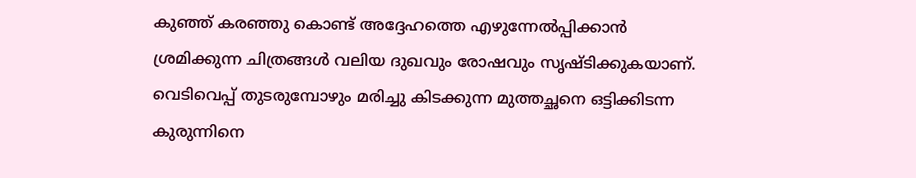കുഞ്ഞ് കരഞ്ഞു കൊണ്ട് അദ്ദേഹത്തെ എഴുന്നേൽപ്പിക്കാൻ ശ്രമിക്കുന്ന ചിത്രങ്ങൾ വലിയ ദുഖവും രോഷവും സൃഷ്ടിക്കുകയാണ്. വെടിവെപ്പ് തുടരുമ്പോഴും മരിച്ചു കിടക്കുന്ന മുത്തച്ഛനെ ഒട്ടിക്കിടന്ന കുരുന്നിനെ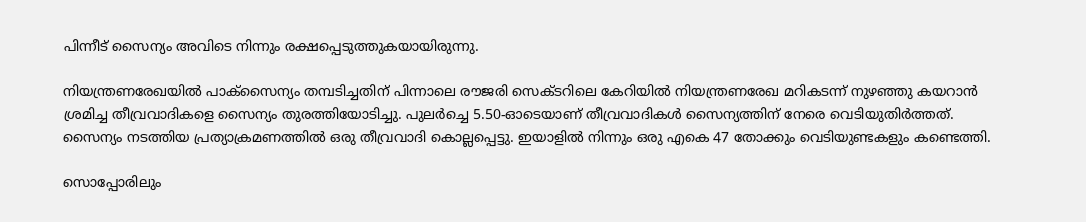പിന്നീട് സൈന്യം അവിടെ നിന്നും രക്ഷപ്പെടുത്തുകയായിരുന്നു.

നിയന്ത്രണരേഖയിൽ പാക്സൈന്യം തമ്പടിച്ചതിന് പിന്നാലെ രൗജരി സെക്ടറിലെ കേറിയിൽ നിയന്ത്രണരേഖ മറികടന്ന് നുഴഞ്ഞു കയറാൻ ശ്രമിച്ച തീവ്രവാദികളെ സൈന്യം തുരത്തിയോടിച്ചു. പുല‍ർച്ചെ 5.50-ഓടെയാണ് തീവ്രവാദികൾ സൈന്യത്തിന് നേരെ വെടിയുതി‍ർത്തത്. സൈന്യം നടത്തിയ പ്രത്യാക്രമണത്തിൽ ഒരു തീവ്രവാദി കൊല്ലപ്പെട്ടു. ഇയാളിൽ നിന്നും ഒരു എകെ 47 തോക്കും വെടിയുണ്ടകളും കണ്ടെത്തി.

സൊപ്പോരിലും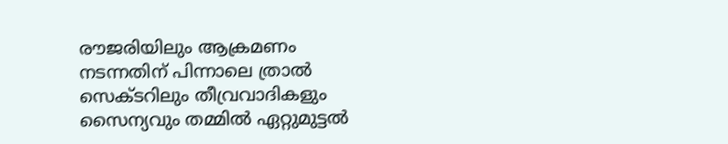രൗജരിയിലും ആക്രമണം നടന്നതിന് പിന്നാലെ ത്രാൽ സെക്ടറിലും തീവ്രവാദികളും സൈന്യവും തമ്മിൽ ഏറ്റുമുട്ടൽ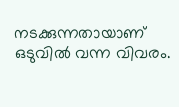നടക്കുന്നതായാണ് ഒടുവിൽ വന്ന വിവരം.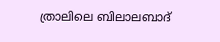ത്രാലിലെ ബിലാലബാദ്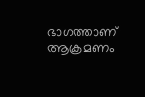ഭാഗത്താണ് ആക്രമണം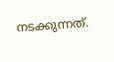നടക്കുന്നത്.